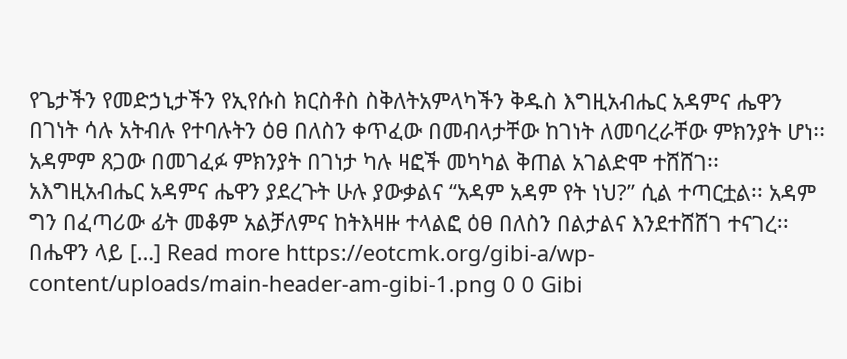የጌታችን የመድኃኒታችን የኢየሱስ ክርስቶስ ስቅለትአምላካችን ቅዱስ እግዚአብሔር አዳምና ሔዋን በገነት ሳሉ አትብሉ የተባሉትን ዕፀ በለስን ቀጥፈው በመብላታቸው ከገነት ለመባረራቸው ምክንያት ሆነ፡፡ አዳምም ጸጋው በመገፈፉ ምክንያት በገነታ ካሉ ዛፎች መካካል ቅጠል አገልድሞ ተሸሸገ፡፡ አእግዚአብሔር አዳምና ሔዋን ያደረጉት ሁሉ ያውቃልና “አዳም አዳም የት ነህ?” ሲል ተጣርቷል፡፡ አዳም ግን በፈጣሪው ፊት መቆም አልቻለምና ከትእዛዙ ተላልፎ ዕፀ በለስን በልታልና እንደተሸሸገ ተናገረ፡፡ በሔዋን ላይ […] Read more https://eotcmk.org/gibi-a/wp-content/uploads/main-header-am-gibi-1.png 0 0 Gibi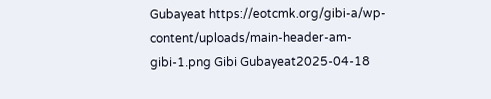Gubayeat https://eotcmk.org/gibi-a/wp-content/uploads/main-header-am-gibi-1.png Gibi Gubayeat2025-04-18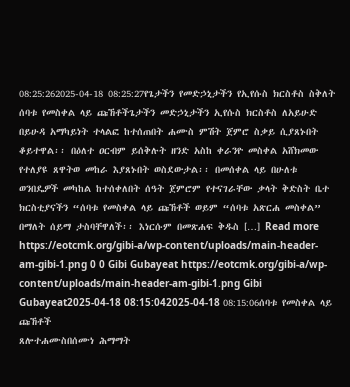08:25:262025-04-18 08:25:27የጌታችን የመድኃኒታችን የኢየሱስ ክርስቶስ ስቅለት
ሰባቱ የመስቀል ላይ ጩኸቶችጌታችን መድኃኒታችን ኢየሱስ ክርስቶስ ለአይሁድ በይሁዳ አማካይነት ተላልፎ ከተሰጠበት ሐሙስ ምሽት ጀምሮ ስቃይ ሲያጸኑበት ቆይተዋል፡፡ በዕለተ ዐርብም ይሰቅሉት ዘንድ አስከ ቀራንዮ መስቀል አሸክመው የተለያዩ ጸዋትወ መከራ እያጸኑበት ወስደውታል፡፡ በመሰቀል ላይ በሁለቱ ወንበዴዎች መካከል ከተሰቀለበት ሰዓት ጀምሮም የተናገራቸው ቃላት ቅድስት ቤተ ክርስቲያናችን “ሰባቱ የመስቀል ላይ ጩኸቶች ወይም “ሰባቱ አጽርሐ መስቀል” በማለት ሰይማ ታስባቸዋለች፡፡ እነርሱም በመጽሐፍ ቅዱስ […] Read more https://eotcmk.org/gibi-a/wp-content/uploads/main-header-am-gibi-1.png 0 0 Gibi Gubayeat https://eotcmk.org/gibi-a/wp-content/uploads/main-header-am-gibi-1.png Gibi Gubayeat2025-04-18 08:15:042025-04-18 08:15:06ሰባቱ የመስቀል ላይ ጩኸቶች
ጸሎተሐሙስበሰሙነ ሕማማት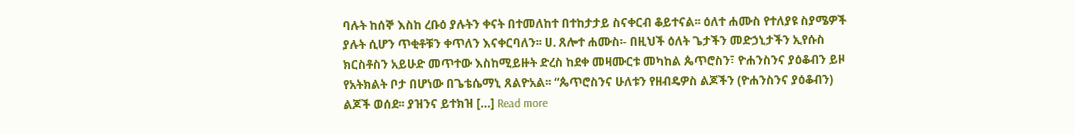ባሉት ከሰኞ እስከ ረቡዕ ያሉትን ቀናት በተመለከተ በተከታታይ ስናቀርብ ቆይተናል፡፡ ዕለተ ሐሙስ የተለያዩ ስያሜዎች ያሉት ሲሆን ጥቂቶቹን ቀጥለን እናቀርባለን፡፡ ሀ. ጸሎተ ሐሙስ፡- በዚህች ዕለት ጌታችን መድኃኒታችን ኢየሱስ ክርስቶስን አይሁድ መጥተው እስከሚይዙት ድረስ ከደቀ መዛሙርቱ መካከል ጴጥሮስን፣ ዮሐንስንና ያዕቆብን ይዞ የአትክልት ቦታ በሆነው በጌቴሴማኒ ጸልዮአል፡፡ “ጴጥሮስንና ሁለቱን የዘብዴዎስ ልጆችን (ዮሐንስንና ያዕቆብን) ልጆች ወሰደ፡፡ ያዝንና ይተክዝ […] Read more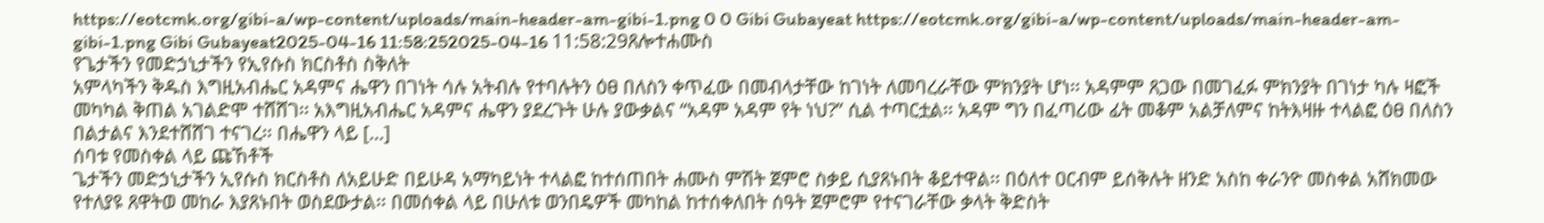https://eotcmk.org/gibi-a/wp-content/uploads/main-header-am-gibi-1.png 0 0 Gibi Gubayeat https://eotcmk.org/gibi-a/wp-content/uploads/main-header-am-gibi-1.png Gibi Gubayeat2025-04-16 11:58:252025-04-16 11:58:29ጸሎተሐሙስ
የጌታችን የመድኃኒታችን የኢየሱስ ክርስቶስ ስቅለት
አምላካችን ቅዱስ እግዚአብሔር አዳምና ሔዋን በገነት ሳሉ አትብሉ የተባሉትን ዕፀ በለስን ቀጥፈው በመብላታቸው ከገነት ለመባረራቸው ምክንያት ሆነ፡፡ አዳምም ጸጋው በመገፈፉ ምክንያት በገነታ ካሉ ዛፎች መካካል ቅጠል አገልድሞ ተሸሸገ፡፡ አእግዚአብሔር አዳምና ሔዋን ያደረጉት ሁሉ ያውቃልና “አዳም አዳም የት ነህ?” ሲል ተጣርቷል፡፡ አዳም ግን በፈጣሪው ፊት መቆም አልቻለምና ከትእዛዙ ተላልፎ ዕፀ በለስን በልታልና እንደተሸሸገ ተናገረ፡፡ በሔዋን ላይ […]
ሰባቱ የመስቀል ላይ ጩኸቶች
ጌታችን መድኃኒታችን ኢየሱስ ክርስቶስ ለአይሁድ በይሁዳ አማካይነት ተላልፎ ከተሰጠበት ሐሙስ ምሽት ጀምሮ ስቃይ ሲያጸኑበት ቆይተዋል፡፡ በዕለተ ዐርብም ይሰቅሉት ዘንድ አስከ ቀራንዮ መስቀል አሸክመው የተለያዩ ጸዋትወ መከራ እያጸኑበት ወስደውታል፡፡ በመሰቀል ላይ በሁለቱ ወንበዴዎች መካከል ከተሰቀለበት ሰዓት ጀምሮም የተናገራቸው ቃላት ቅድስት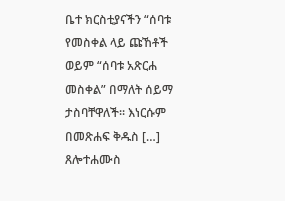ቤተ ክርስቲያናችን “ሰባቱ የመስቀል ላይ ጩኸቶች ወይም “ሰባቱ አጽርሐ መስቀል” በማለት ሰይማ ታስባቸዋለች፡፡ እነርሱም በመጽሐፍ ቅዱስ […]
ጸሎተሐሙስ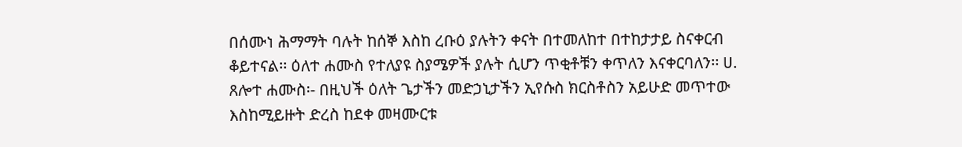በሰሙነ ሕማማት ባሉት ከሰኞ እስከ ረቡዕ ያሉትን ቀናት በተመለከተ በተከታታይ ስናቀርብ ቆይተናል፡፡ ዕለተ ሐሙስ የተለያዩ ስያሜዎች ያሉት ሲሆን ጥቂቶቹን ቀጥለን እናቀርባለን፡፡ ሀ. ጸሎተ ሐሙስ፡- በዚህች ዕለት ጌታችን መድኃኒታችን ኢየሱስ ክርስቶስን አይሁድ መጥተው እስከሚይዙት ድረስ ከደቀ መዛሙርቱ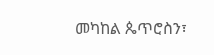መካከል ጴጥሮስን፣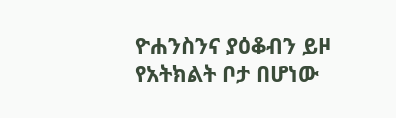ዮሐንስንና ያዕቆብን ይዞ የአትክልት ቦታ በሆነው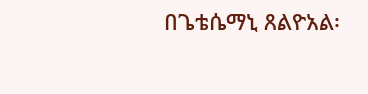በጌቴሴማኒ ጸልዮአል፡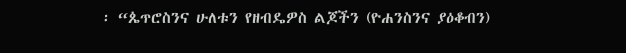፡ “ጴጥሮስንና ሁለቱን የዘብዴዎስ ልጆችን (ዮሐንስንና ያዕቆብን)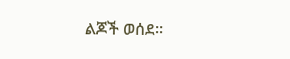ልጆች ወሰደ፡፡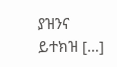ያዝንና ይተክዝ […]